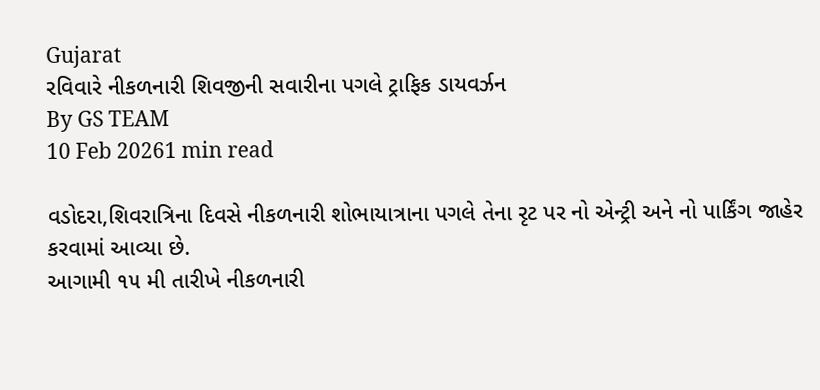Gujarat
રવિવારે નીકળનારી શિવજીની સવારીના પગલે ટ્રાફિક ડાયવર્ઝન
By GS TEAM
10 Feb 20261 min read

વડોદરા,શિવરાત્રિના દિવસે નીકળનારી શોભાયાત્રાના પગલે તેના રૃટ પર નો એન્ટ્રી અને નો પાર્કિંગ જાહેર કરવામાં આવ્યા છે.
આગામી ૧૫ મી તારીખે નીકળનારી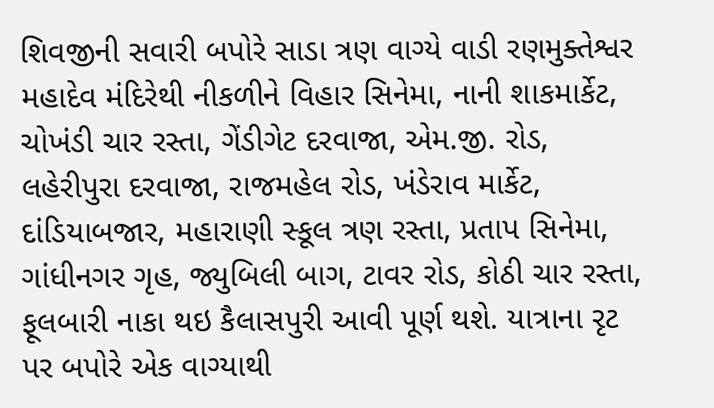શિવજીની સવારી બપોરે સાડા ત્રણ વાગ્યે વાડી રણમુક્તેશ્વર મહાદેવ મંદિરેથી નીકળીને વિહાર સિનેમા, નાની શાકમાર્કેટ, ચોખંડી ચાર રસ્તા, ગેંડીગેટ દરવાજા, એમ.જી. રોડ, લહેરીપુરા દરવાજા, રાજમહેલ રોડ, ખંડેરાવ માર્કેટ, દાંડિયાબજાર, મહારાણી સ્કૂલ ત્રણ રસ્તા, પ્રતાપ સિનેમા, ગાંધીનગર ગૃહ, જ્યુબિલી બાગ, ટાવર રોડ, કોઠી ચાર રસ્તા, ફૂલબારી નાકા થઇ કૈલાસપુરી આવી પૂર્ણ થશે. યાત્રાના રૃટ પર બપોરે એક વાગ્યાથી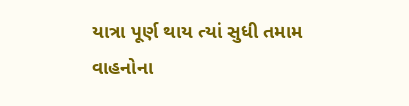યાત્રા પૂર્ણ થાય ત્યાં સુધી તમામ વાહનોના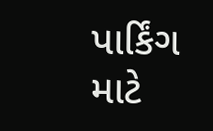પાર્કિંગ માટે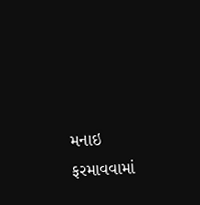મનાઇ ફરમાવવામાં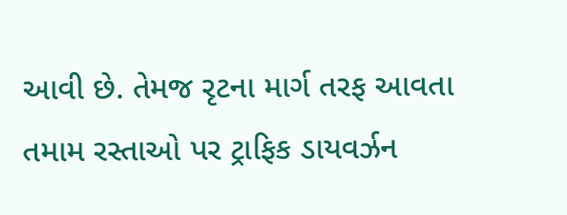આવી છે. તેમજ રૃટના માર્ગ તરફ આવતા તમામ રસ્તાઓ પર ટ્રાફિક ડાયવર્ઝન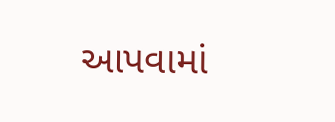આપવામાં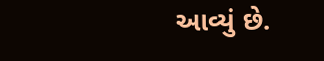આવ્યું છે.